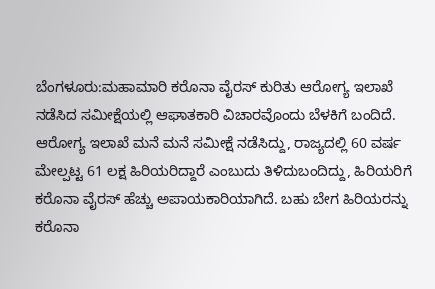ಬೆಂಗಳೂರು:ಮಹಾಮಾರಿ ಕರೊನಾ ವೈರಸ್ ಕುರಿತು ಆರೋಗ್ಯ ಇಲಾಖೆ ನಡೆಸಿದ ಸಮೀಕ್ಷೆಯಲ್ಲಿ ಆಘಾತಕಾರಿ ವಿಚಾರವೊಂದು ಬೆಳಕಿಗೆ ಬಂದಿದೆ.
ಆರೋಗ್ಯ ಇಲಾಖೆ ಮನೆ ಮನೆ ಸಮೀಕ್ಷೆ ನಡೆಸಿದ್ದು, ರಾಜ್ಯದಲ್ಲಿ 60 ವರ್ಷ ಮೇಲ್ಪಟ್ಟ 61 ಲಕ್ಷ ಹಿರಿಯರಿದ್ದಾರೆ ಎಂಬುದು ತಿಳಿದುಬಂದಿದ್ದು, ಹಿರಿಯರಿಗೆ ಕರೊನಾ ವೈರಸ್ ಹೆಚ್ಚು ಅಪಾಯಕಾರಿಯಾಗಿದೆ. ಬಹು ಬೇಗ ಹಿರಿಯರನ್ನು ಕರೊನಾ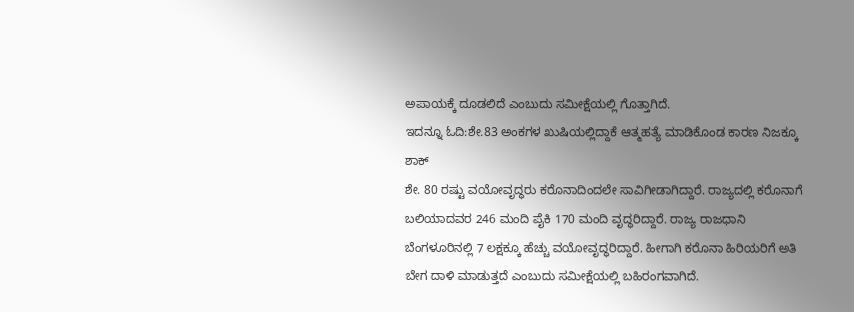ಅಪಾಯಕ್ಕೆ ದೂಡಲಿದೆ ಎಂಬುದು ಸಮೀಕ್ಷೆಯಲ್ಲಿ ಗೊತ್ತಾಗಿದೆ.
ಇದನ್ನೂ ಓದಿ:ಶೇ.83 ಅಂಕಗಳ ಖುಷಿಯಲ್ಲಿದ್ದಾಕೆ ಆತ್ಮಹತ್ಯೆ ಮಾಡಿಕೊಂಡ ಕಾರಣ ನಿಜಕ್ಕೂ ಶಾಕ್‌
ಶೇ. 80 ರಷ್ಟು ವಯೋವೃದ್ಧರು ಕರೊನಾದಿಂದಲೇ ಸಾವಿಗೀಡಾಗಿದ್ದಾರೆ. ರಾಜ್ಯದಲ್ಲಿ ಕರೊನಾಗೆ ಬಲಿಯಾದವರ 246 ಮಂದಿ ಪೈಕಿ 170 ಮಂದಿ ವೃದ್ಧರಿದ್ದಾರೆ. ರಾಜ್ಯ ರಾಜಧಾನಿ ಬೆಂಗಳೂರಿನಲ್ಲಿ 7 ಲಕ್ಷಕ್ಕೂ ಹೆಚ್ಚು ವಯೋವೃದ್ಧರಿದ್ದಾರೆ. ಹೀಗಾಗಿ ಕರೊನಾ ಹಿರಿಯರಿಗೆ ಅತಿ ಬೇಗ ದಾಳಿ ಮಾಡುತ್ತದೆ ಎಂಬುದು ಸಮೀಕ್ಷೆಯಲ್ಲಿ ಬಹಿರಂಗವಾಗಿದೆ.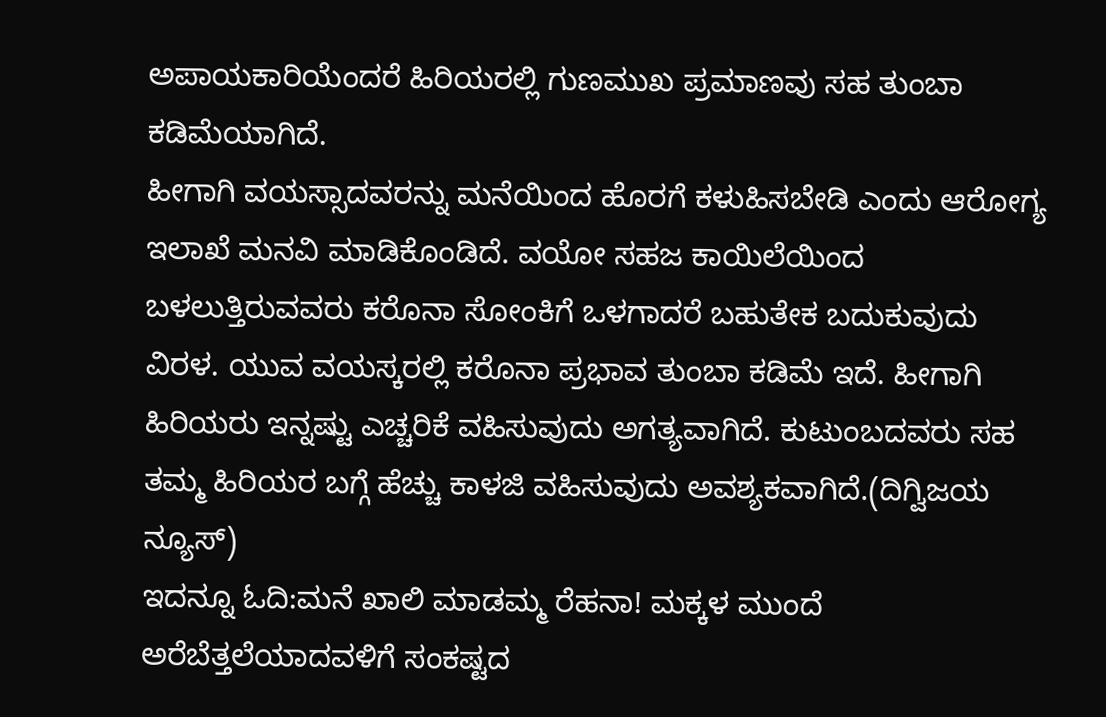ಅಪಾಯಕಾರಿಯೆಂದರೆ ಹಿರಿಯರಲ್ಲಿ ಗುಣಮುಖ ಪ್ರಮಾಣವು ಸಹ ತುಂಬಾ ಕಡಿಮೆಯಾಗಿದೆ.
ಹೀಗಾಗಿ ವಯಸ್ಸಾದವರನ್ನು ಮನೆಯಿಂದ ಹೊರಗೆ ಕಳುಹಿಸಬೇಡಿ ಎಂದು ಆರೋಗ್ಯ ಇಲಾಖೆ ಮನವಿ ಮಾಡಿಕೊಂಡಿದೆ. ವಯೋ ಸಹಜ ಕಾಯಿಲೆಯಿಂದ ಬಳಲುತ್ತಿರುವವರು ಕರೊನಾ ಸೋಂಕಿಗೆ ಒಳಗಾದರೆ ಬಹುತೇಕ ಬದುಕುವುದು ವಿರಳ. ಯುವ ವಯಸ್ಕರಲ್ಲಿ ಕರೊನಾ ಪ್ರಭಾವ ತುಂಬಾ ಕಡಿಮೆ ಇದೆ. ಹೀಗಾಗಿ ಹಿರಿಯರು ಇನ್ನಷ್ಟು ಎಚ್ಚರಿಕೆ ವಹಿಸುವುದು ಅಗತ್ಯವಾಗಿದೆ. ಕುಟುಂಬದವರು ಸಹ ತಮ್ಮ ಹಿರಿಯರ ಬಗ್ಗೆ ಹೆಚ್ಚು ಕಾಳಜಿ ವಹಿಸುವುದು ಅವಶ್ಯಕವಾಗಿದೆ.(ದಿಗ್ವಿಜಯ ನ್ಯೂಸ್)
ಇದನ್ನೂ ಓದಿ:ಮನೆ ಖಾಲಿ ಮಾಡಮ್ಮ ರೆಹನಾ! ಮಕ್ಕಳ ಮುಂದೆ ಅರೆಬೆತ್ತಲೆಯಾದವಳಿಗೆ ಸಂಕಷ್ಟದ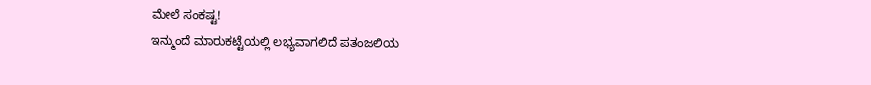ಮೇಲೆ ಸಂಕಷ್ಟ!
ಇನ್ಮುಂದೆ ಮಾರುಕಟ್ಟೆಯಲ್ಲಿ ಲಭ್ಯವಾಗಲಿದೆ ಪತಂಜಲಿಯ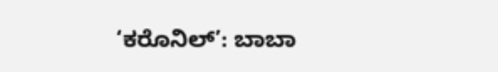‘ಕರೊನಿಲ್’: ಬಾಬಾ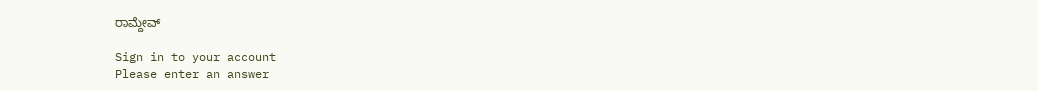ರಾಮ್ದೇವ್

Sign in to your account
Please enter an answer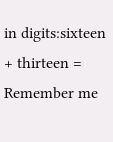in digits:sixteen + thirteen =
Remember me